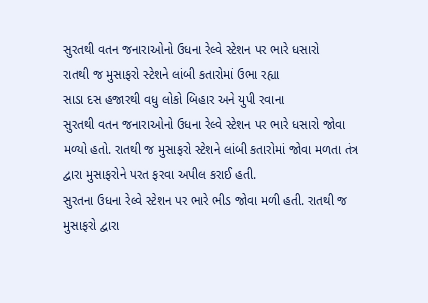સુરતથી વતન જનારાઓનો ઉધના રેલ્વે સ્ટેશન પર ભારે ધસારો
રાતથી જ મુસાફરો સ્ટેશને લાંબી કતારોમાં ઉભા રહ્યા
સાડા દસ હજારથી વધુ લોકો બિહાર અને યુપી રવાના
સુરતથી વતન જનારાઓનો ઉધના રેલ્વે સ્ટેશન પર ભારે ધસારો જોવા મળ્યો હતો. રાતથી જ મુસાફરો સ્ટેશને લાંબી કતારોમાં જોવા મળતા તંત્ર દ્વારા મુસાફરોને પરત ફરવા અપીલ કરાઈ હતી.
સુરતના ઉધના રેલ્વે સ્ટેશન પર ભારે ભીડ જોવા મળી હતી. રાતથી જ મુસાફરો દ્વારા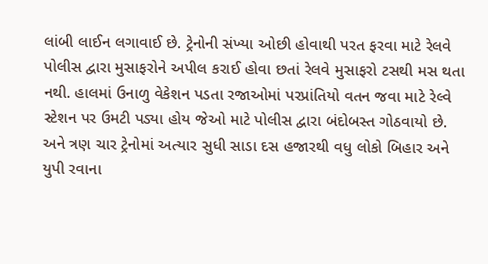લાંબી લાઈન લગાવાઈ છે. ટ્રેનોની સંખ્યા ઓછી હોવાથી પરત ફરવા માટે રેલવે પોલીસ દ્વારા મુસાફરોને અપીલ કરાઈ હોવા છતાં રેલવે મુસાફરો ટસથી મસ થતા નથી. હાલમાં ઉનાળુ વેકેશન પડતા રજાઓમાં પરપ્રાંતિયો વતન જવા માટે રેલ્વે સ્ટેશન પર ઉમટી પડ્યા હોય જેઓ માટે પોલીસ દ્વારા બંદોબસ્ત ગોઠવાયો છે. અને ત્રણ ચાર ટ્રેનોમાં અત્યાર સુધી સાડા દસ હજારથી વધુ લોકો બિહાર અને યુપી રવાના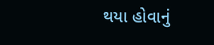થયા હોવાનું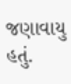જણાવાયુ હતું.